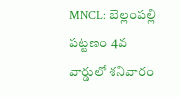MNCL: బెల్లంపల్లి పట్టణం 4వ వార్డులో శనివారం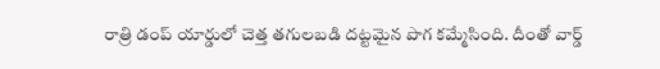రాత్రి డంప్ యార్డులో చెత్త తగులబడి దట్టమైన పొగ కమ్మేసింది. దీంతో వార్డ్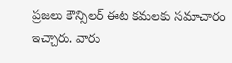ప్రజలు కౌన్సిలర్ ఈట కమలకు సమాచారం ఇచ్చారు. వారు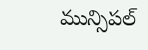మున్సిపల్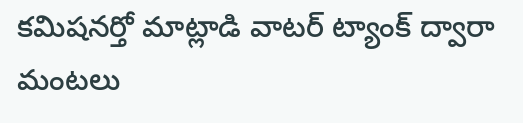కమిషనర్తో మాట్లాడి వాటర్ ట్యాంక్ ద్వారా మంటలు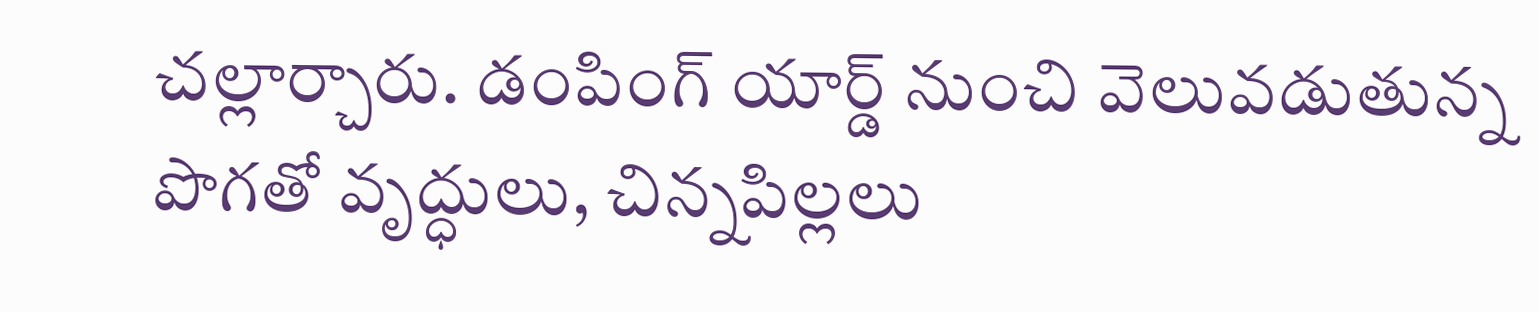చల్లార్చారు. డంపింగ్ యార్డ్ నుంచి వెలువడుతున్న పొగతో వృద్ధులు, చిన్నపిల్లలు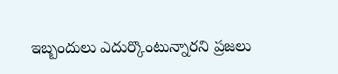ఇబ్బందులు ఎదుర్కొంటున్నారని ప్రజలు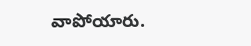వాపోయారు.